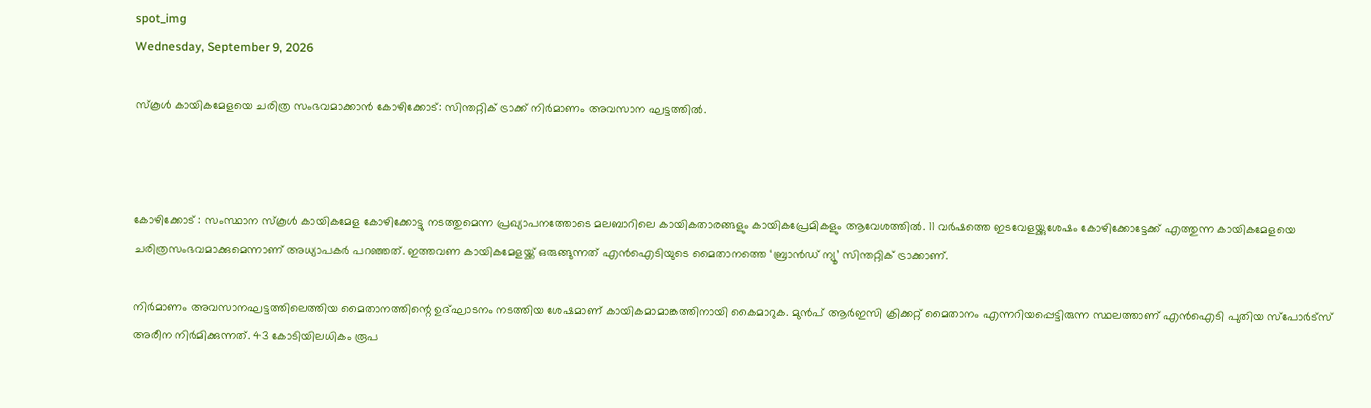spot_img
Wednesday, September 9, 2026

സ്കൂൾ കായികമേളയെ ചരിത്ര സംഭവമാക്കാൻ കോഴിക്കോട്: സിന്തറ്റിക് ട്രാക്ക് നിർമാണം അവസാന ഘട്ടത്തിൽ.



കോഴിക്കോട് : സംസ്ഥാന സ്കൂൾ കായികമേള കോഴിക്കോട്ടു നടത്തുമെന്ന പ്രഖ്യാപനത്തോടെ മലബാറിലെ കായികതാരങ്ങളും കായികപ്രേമികളും ആവേശത്തിൽ. 11 വർഷത്തെ ഇടവേളയ്ക്കുശേഷം കോഴിക്കോട്ടേക്ക് എത്തുന്ന കായികമേളയെ ചരിത്രസംഭവമാക്കുമെന്നാണ് അധ്യാപകർ പറഞ്ഞത്. ഇത്തവണ കായികമേളയ്ക്ക് ഒരുങ്ങുന്നത് എൻഐടിയുടെ മൈതാനത്തെ ‘ബ്രാൻഡ് ന്യൂ’ സിന്തറ്റിക് ട്രാക്കാണ്.

നിർമാണം അവസാനഘട്ടത്തിലെത്തിയ മൈതാനത്തിന്റെ ഉദ്ഘാടനം നടത്തിയ ശേഷമാണ് കായികമാമാങ്കത്തിനായി കൈമാറുക. മുൻപ് ആർഇസി ക്രിക്കറ്റ് മൈതാനം എന്നറിയപ്പെട്ടിരുന്ന സ്ഥലത്താണ് എൻഐടി പുതിയ സ്പോർട്സ് അരീന നിർമിക്കുന്നത്. 43 കോടിയിലധികം രൂപ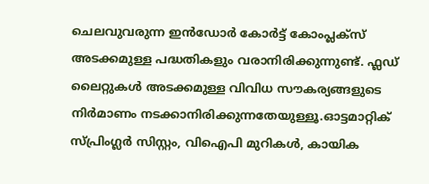ചെലവുവരുന്ന ഇൻഡോർ കോർട്ട് കോംപ്ലക്സ് അടക്കമുള്ള പദ്ധതികളും വരാനിരിക്കുന്നുണ്ട്. ഫ്ലഡ് ലൈറ്റുകൾ അടക്കമുള്ള വിവിധ സൗകര്യങ്ങളുടെ നിർമാണം നടക്കാനിരിക്കുന്നതേയുള്ളൂ.ഓട്ടമാറ്റിക് സ്പ്രിംഗ്ലർ സിസ്റ്റം, വിഐപി മുറികൾ, കായിക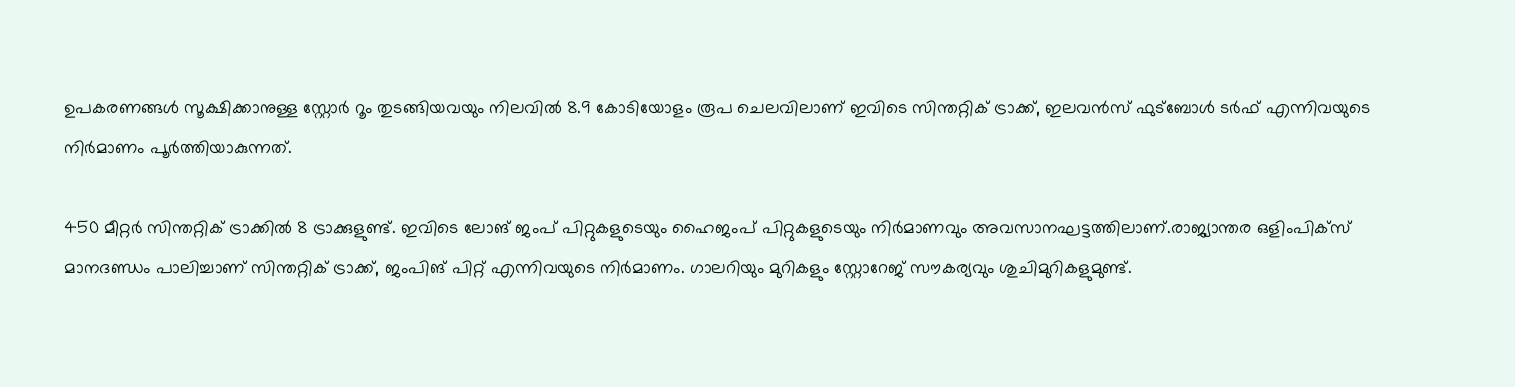ഉപകരണങ്ങൾ സൂക്ഷിക്കാനുള്ള സ്റ്റോർ റൂം തുടങ്ങിയവയും നിലവിൽ 8.9 കോടിയോളം രൂപ ചെലവിലാണ് ഇവിടെ സിന്തറ്റിക് ട്രാക്ക്, ഇലവൻസ് ഫുട്ബോൾ‍ ടർഫ് എന്നിവയുടെ നിർമാണം പൂർത്തിയാകുന്നത്.

450 മീറ്റർ സിന്തറ്റിക് ട്രാക്കിൽ 8 ട്രാക്കുളുണ്ട്. ഇവിടെ ലോങ് ജംപ് പിറ്റുകളുടെയും ഹൈജംപ് പിറ്റുകളുടെയും നിർമാണവും അവസാനഘട്ടത്തിലാണ്.രാജ്യാന്തര ഒളിംപിക്സ് മാനദണ്ഡം പാലിച്ചാണ് സിന്തറ്റിക് ട്രാക്ക്, ജംപിങ് പിറ്റ് എന്നിവയുടെ നിർമാണം. ഗാലറിയും മുറികളും സ്റ്റോറേജ് സൗകര്യവും ശുചിമുറികളുമുണ്ട്.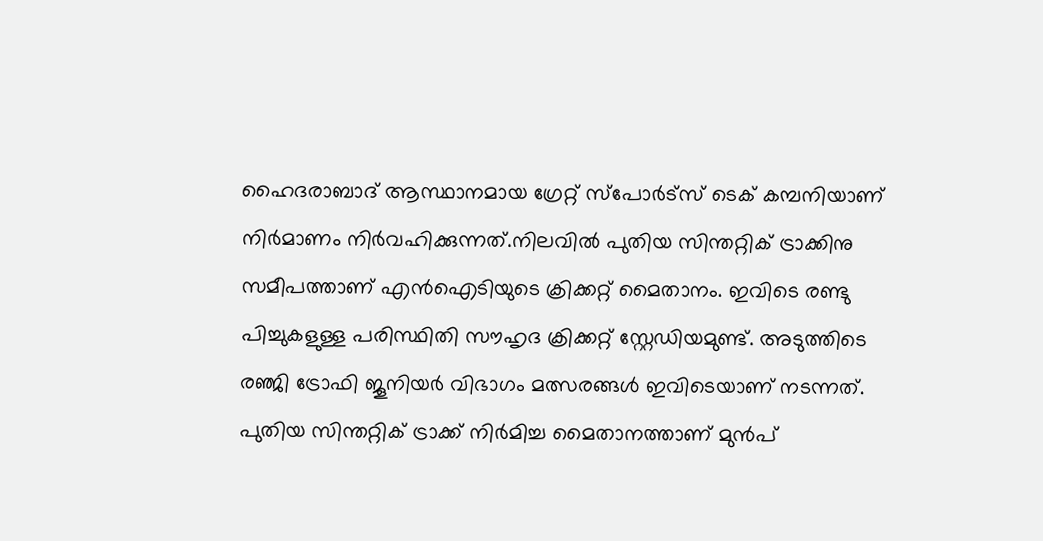ഹൈദരാബാദ് ആസ്ഥാനമായ ഗ്രേറ്റ് സ്പോർട്സ് ടെക് കമ്പനിയാണ് നിർമാണം നിർവഹിക്കുന്നത്.നിലവിൽ പുതിയ സിന്തറ്റിക് ട്രാക്കിനു സമീപത്താണ് എൻഐടിയുടെ ക്രിക്കറ്റ് മൈതാനം. ഇവിടെ രണ്ടു പിച്ചുകളുള്ള പരിസ്ഥിതി സൗഹൃദ ക്രിക്കറ്റ് സ്റ്റേഡിയമുണ്ട്. അടുത്തിടെ രഞ്ജി ട്രോഫി ജൂനിയർ വിഭാഗം മത്സരങ്ങൾ ഇവിടെയാണ് നടന്നത്. പുതിയ സിന്തറ്റിക് ട്രാക്ക് നിർമിച്ച മൈതാനത്താണ് മുൻപ്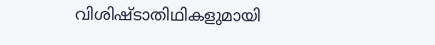വിശിഷ്ടാതിഥികളുമായി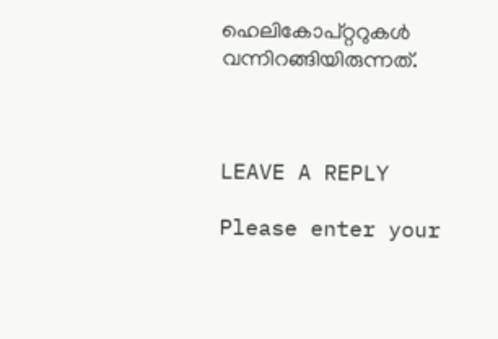ഹെലികോപ്റ്ററുകൾ വന്നിറങ്ങിയിരുന്നത്.



LEAVE A REPLY

Please enter your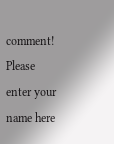comment!
Please enter your name here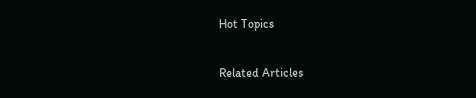Hot Topics

Related Articles